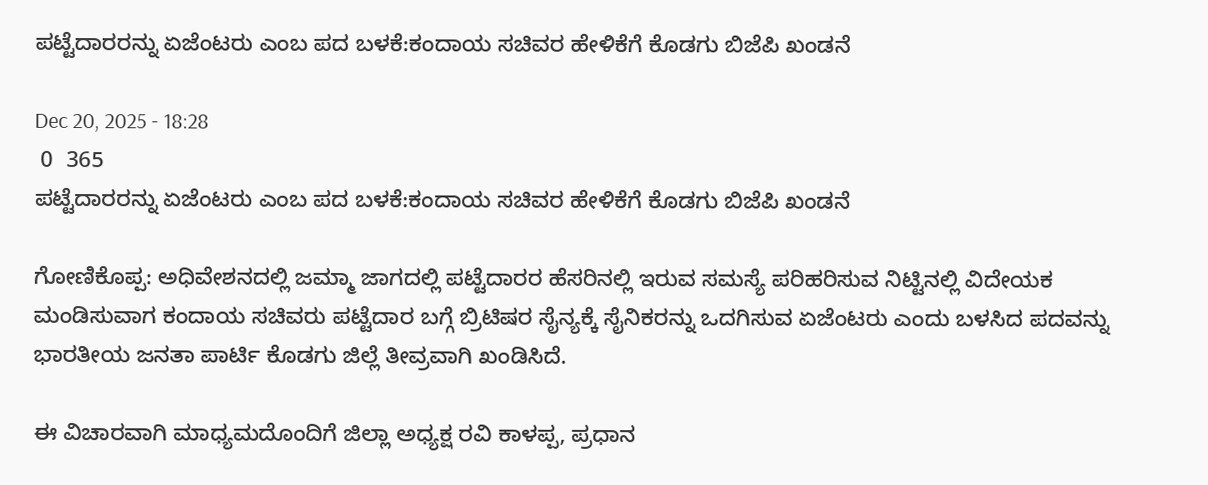ಪಟ್ಟೆದಾರರನ್ನು ಏಜೆಂಟರು ಎಂಬ ಪದ ಬಳಕೆ:ಕಂದಾಯ ಸಚಿವರ ಹೇಳಿಕೆಗೆ ಕೊಡಗು ಬಿಜೆಪಿ ಖಂಡನೆ

Dec 20, 2025 - 18:28
 0  365
ಪಟ್ಟೆದಾರರನ್ನು ಏಜೆಂಟರು ಎಂಬ ಪದ ಬಳಕೆ:ಕಂದಾಯ ಸಚಿವರ ಹೇಳಿಕೆಗೆ ಕೊಡಗು ಬಿಜೆಪಿ ಖಂಡನೆ

ಗೋಣಿಕೊಪ್ಪ: ಅಧಿವೇಶನದಲ್ಲಿ ಜಮ್ಮಾ ಜಾಗದಲ್ಲಿ ಪಟ್ಟೆದಾರರ ಹೆಸರಿನಲ್ಲಿ ಇರುವ ಸಮಸ್ಯೆ ಪರಿಹರಿಸುವ ನಿಟ್ಟಿನಲ್ಲಿ ವಿದೇಯಕ ಮಂಡಿಸುವಾಗ ಕಂದಾಯ ಸಚಿವರು ಪಟ್ಟೆದಾರ ಬಗ್ಗೆ ಬ್ರಿಟಿಷರ ಸೈನ್ಯಕ್ಕೆ ಸೈನಿಕರನ್ನು ಒದಗಿಸುವ ಏಜೆಂಟರು ಎಂದು ಬಳಸಿದ ಪದವನ್ನು ಭಾರತೀಯ ಜನತಾ ಪಾರ್ಟಿ ಕೊಡಗು ಜಿಲ್ಲೆ ತೀವ್ರವಾಗಿ ಖಂಡಿಸಿದೆ.

ಈ ವಿಚಾರವಾಗಿ ಮಾಧ್ಯಮದೊಂದಿಗೆ ಜಿಲ್ಲಾ ಅಧ್ಯಕ್ಷ ರವಿ ಕಾಳಪ್ಪ, ಪ್ರಧಾನ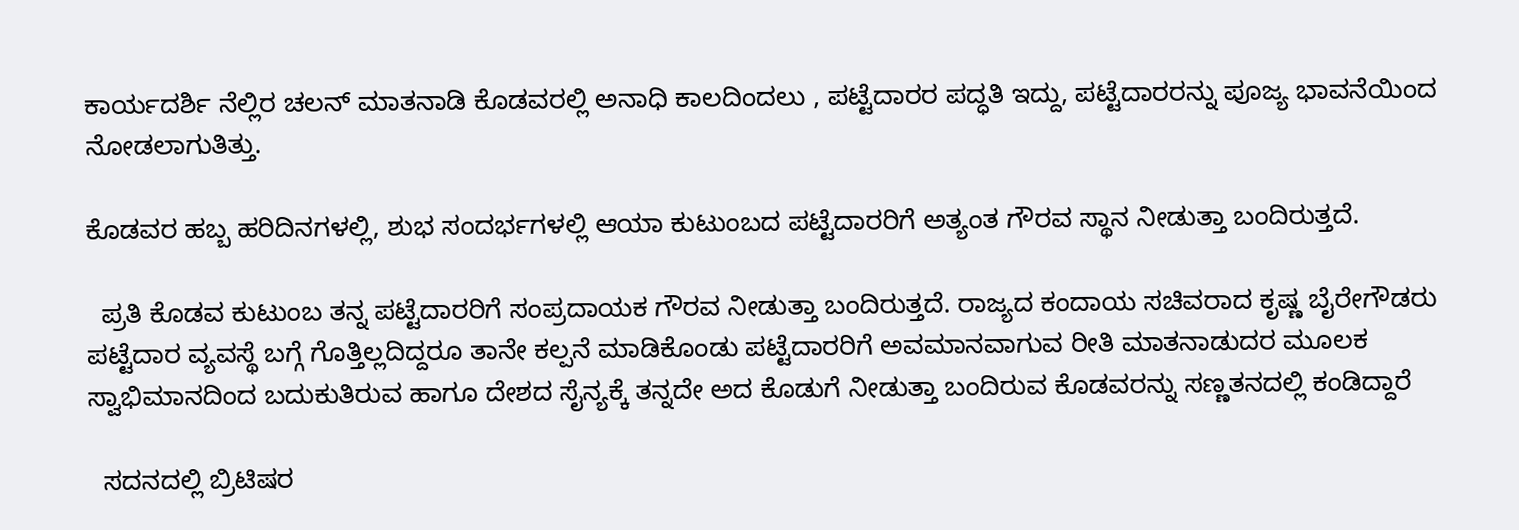ಕಾರ್ಯದರ್ಶಿ ನೆಲ್ಲಿರ ಚಲನ್ ಮಾತನಾಡಿ ಕೊಡವರಲ್ಲಿ ಅನಾಧಿ ಕಾಲದಿಂದಲು , ಪಟ್ಟೆದಾರರ ಪದ್ಧತಿ ಇದ್ದು, ಪಟ್ಟೆದಾರರನ್ನು ಪೂಜ್ಯ ಭಾವನೆಯಿಂದ ನೋಡಲಾಗುತಿತ್ತು.

ಕೊಡವರ ಹಬ್ಬ ಹರಿದಿನಗಳಲ್ಲಿ, ಶುಭ ಸಂದರ್ಭಗಳಲ್ಲಿ ಆಯಾ ಕುಟುಂಬದ ಪಟ್ಟೆದಾರರಿಗೆ ಅತ್ಯಂತ ಗೌರವ ಸ್ಥಾನ ನೀಡುತ್ತಾ ಬಂದಿರುತ್ತದೆ.

  ಪ್ರತಿ ಕೊಡವ ಕುಟುಂಬ ತನ್ನ ಪಟ್ಟೆದಾರರಿಗೆ ಸಂಪ್ರದಾಯಕ ಗೌರವ ನೀಡುತ್ತಾ ಬಂದಿರುತ್ತದೆ. ರಾಜ್ಯದ ಕಂದಾಯ ಸಚಿವರಾದ ಕೃಷ್ಣ ಬೈರೇಗೌಡರು ಪಟ್ಟೆದಾರ ವ್ಯವಸ್ಥೆ ಬಗ್ಗೆ ಗೊತ್ತಿಲ್ಲದಿದ್ದರೂ ತಾನೇ ಕಲ್ಪನೆ ಮಾಡಿಕೊಂಡು ಪಟ್ಟೆದಾರರಿಗೆ ಅವಮಾನವಾಗುವ ರೀತಿ ಮಾತನಾಡುದರ ಮೂಲಕ ಸ್ವಾಭಿಮಾನದಿಂದ ಬದುಕುತಿರುವ ಹಾಗೂ ದೇಶದ ಸೈನ್ಯಕ್ಕೆ ತನ್ನದೇ ಅದ ಕೊಡುಗೆ ನೀಡುತ್ತಾ ಬಂದಿರುವ ಕೊಡವರನ್ನು ಸಣ್ಣತನದಲ್ಲಿ ಕಂಡಿದ್ದಾರೆ

  ಸದನದಲ್ಲಿ ಬ್ರಿಟಿಷರ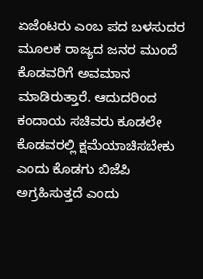ಏಜೆಂಟರು ಎಂಬ ಪದ ಬಳಸುದರ ಮೂಲಕ ರಾಜ್ಯದ ಜನರ ಮುಂದೆ ಕೊಡವರಿಗೆ ಅವಮಾನ ಮಾಡಿರುತ್ತಾರೆ. ಆದುದರಿಂದ ಕಂದಾಯ ಸಚಿವರು ಕೂಡಲೇ ಕೊಡವರಲ್ಲಿ ಕ್ಷಮೆಯಾಚಿಸಬೇಕು ಎಂದು ಕೊಡಗು ಬಿಜೆಪಿ ಅಗ್ರಹಿಸುತ್ತದೆ ಎಂದು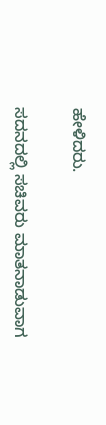ಹೇಳಿದರು.

ಸದನದಲ್ಲಿ ಸಚಿವರು ಮಾತನಾಡುವಾಗ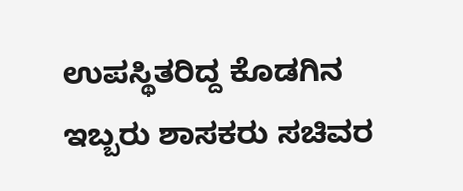ಉಪಸ್ಥಿತರಿದ್ದ ಕೊಡಗಿನ ಇಬ್ಬರು ಶಾಸಕರು ಸಚಿವರ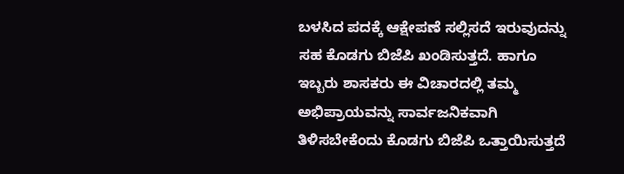ಬಳಸಿದ ಪದಕ್ಕೆ ಆಕ್ಷೇಪಣೆ ಸಲ್ಲಿಸದೆ ಇರುವುದನ್ನು ಸಹ ಕೊಡಗು ಬಿಜೆಪಿ ಖಂಡಿಸುತ್ತದೆ. ಹಾಗೂ ಇಬ್ಬರು ಶಾಸಕರು ಈ ವಿಚಾರದಲ್ಲಿ ತಮ್ಮ ಅಭಿಪ್ರಾಯವನ್ನು ಸಾರ್ವಜನಿಕವಾಗಿ ತಿಳಿಸಬೇಕೆಂದು ಕೊಡಗು ಬಿಜೆಪಿ ಒತ್ತಾಯಿಸುತ್ತದೆ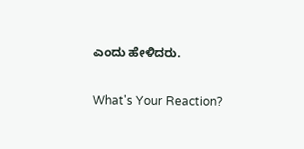ಎಂದು ಹೇಳಿದರು.

What's Your Reaction?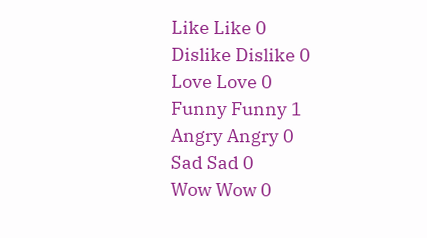Like Like 0
Dislike Dislike 0
Love Love 0
Funny Funny 1
Angry Angry 0
Sad Sad 0
Wow Wow 0